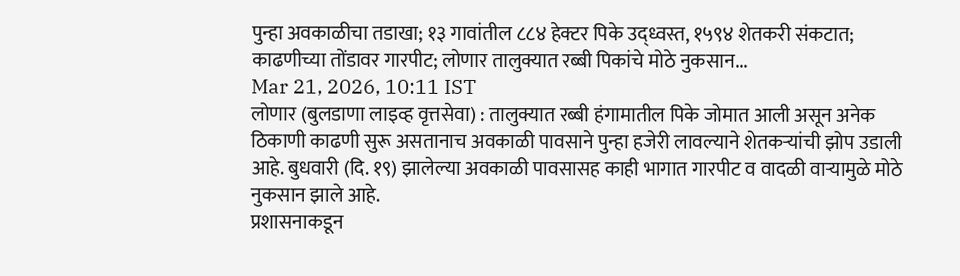पुन्हा अवकाळीचा तडाखा; १३ गावांतील ८८४ हेक्टर पिके उद्ध्वस्त, १५९४ शेतकरी संकटात; काढणीच्या तोंडावर गारपीट; लोणार तालुक्यात रब्बी पिकांचे मोठे नुकसान...
Mar 21, 2026, 10:11 IST
लोणार (बुलडाणा लाइव्ह वृत्तसेवा) : तालुक्यात रब्बी हंगामातील पिके जोमात आली असून अनेक ठिकाणी काढणी सुरू असतानाच अवकाळी पावसाने पुन्हा हजेरी लावल्याने शेतकऱ्यांची झोप उडाली आहे. बुधवारी (दि. १९) झालेल्या अवकाळी पावसासह काही भागात गारपीट व वादळी वाऱ्यामुळे मोठे नुकसान झाले आहे.
प्रशासनाकडून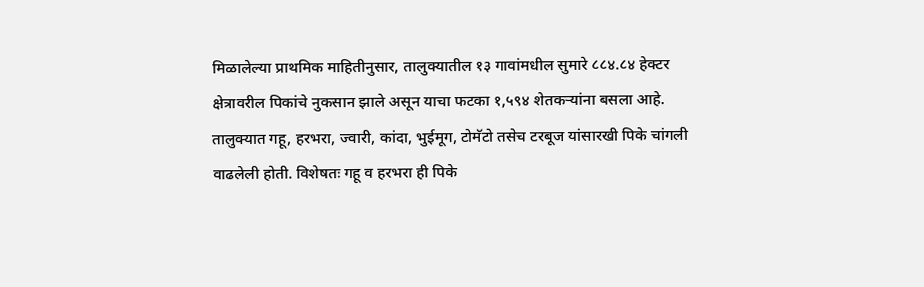मिळालेल्या प्राथमिक माहितीनुसार, तालुक्यातील १३ गावांमधील सुमारे ८८४.८४ हेक्टर क्षेत्रावरील पिकांचे नुकसान झाले असून याचा फटका १,५९४ शेतकऱ्यांना बसला आहे.
तालुक्यात गहू, हरभरा, ज्वारी, कांदा, भुईमूग, टोमॅटो तसेच टरबूज यांसारखी पिके चांगली वाढलेली होती. विशेषतः गहू व हरभरा ही पिके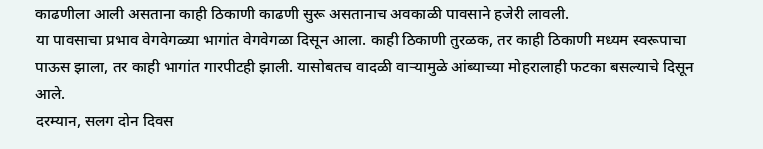काढणीला आली असताना काही ठिकाणी काढणी सुरू असतानाच अवकाळी पावसाने हजेरी लावली.
या पावसाचा प्रभाव वेगवेगळ्या भागांत वेगवेगळा दिसून आला. काही ठिकाणी तुरळक, तर काही ठिकाणी मध्यम स्वरूपाचा पाऊस झाला, तर काही भागांत गारपीटही झाली. यासोबतच वादळी वाऱ्यामुळे आंब्याच्या मोहरालाही फटका बसल्याचे दिसून आले.
दरम्यान, सलग दोन दिवस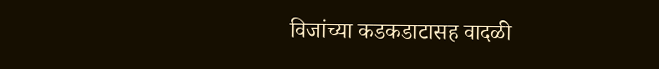विजांच्या कडकडाटासह वादळी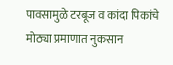पावसामुळे टरबूज व कांदा पिकांचे मोठ्या प्रमाणात नुकसान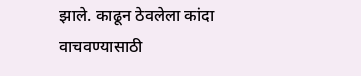झाले. काढून ठेवलेला कांदा वाचवण्यासाठी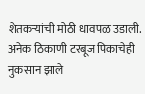शेतकऱ्यांची मोठी धावपळ उडाली. अनेक ठिकाणी टरबूज पिकाचेही नुकसान झाले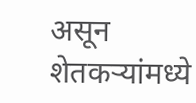असून शेतकऱ्यांमध्ये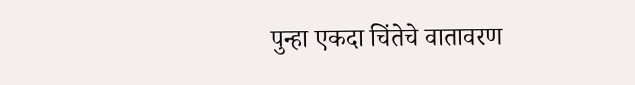पुन्हा एकदा चिंतेचे वातावरण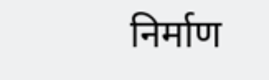निर्माण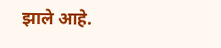झाले आहे.